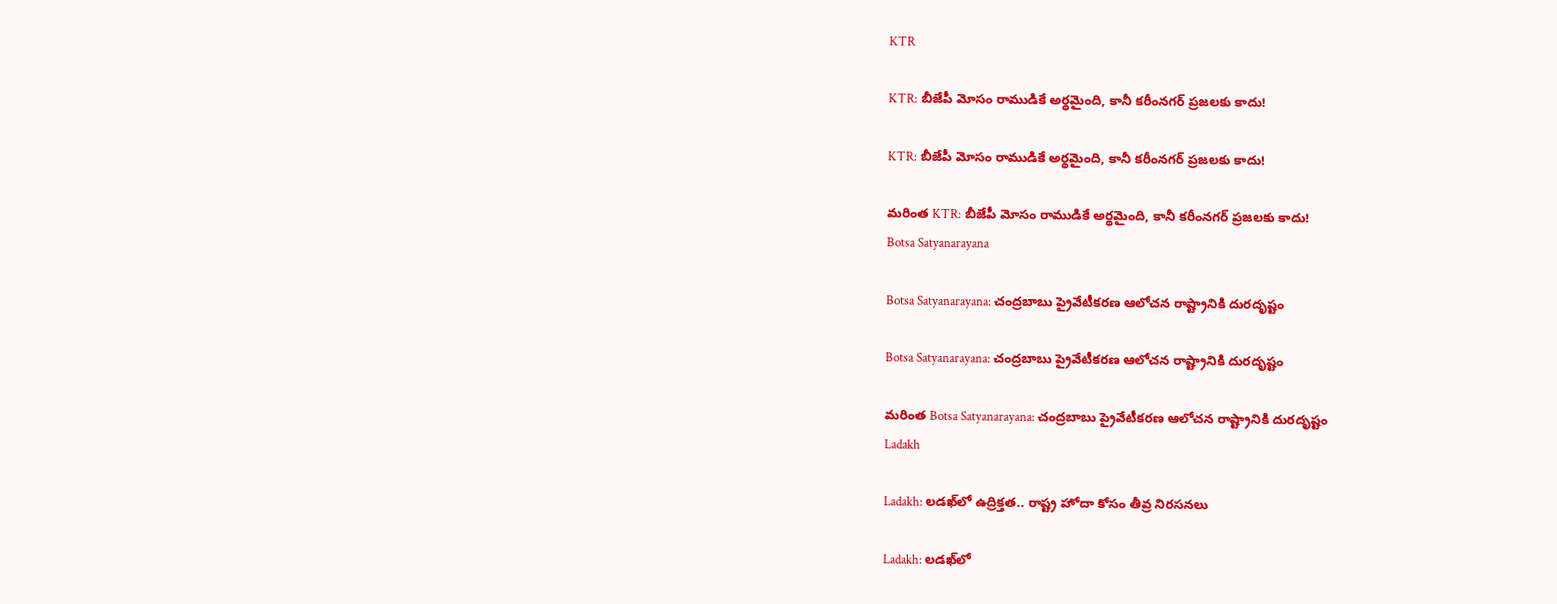KTR

KTR: బీజేపీ మోసం రాముడికే అర్థమైంది, కానీ కరీంనగర్ ప్రజలకు కాదు!

KTR: బీజేపీ మోసం రాముడికే అర్థమైంది, కానీ కరీంనగర్ ప్రజలకు కాదు!

మరింత KTR: బీజేపీ మోసం రాముడికే అర్థమైంది, కానీ కరీంనగర్ ప్రజలకు కాదు!
Botsa Satyanarayana

Botsa Satyanarayana: చంద్రబాబు ప్రైవేటీకరణ ఆలోచన రాష్ట్రానికి దురదృష్టం

Botsa Satyanarayana: చంద్రబాబు ప్రైవేటీకరణ ఆలోచన రాష్ట్రానికి దురదృష్టం

మరింత Botsa Satyanarayana: చంద్రబాబు ప్రైవేటీకరణ ఆలోచన రాష్ట్రానికి దురదృష్టం
Ladakh

Ladakh: లడఖ్‌లో ఉద్రిక్తత.. రాష్ట్ర హోదా కోసం తీవ్ర నిరసనలు

Ladakh: లడఖ్‌లో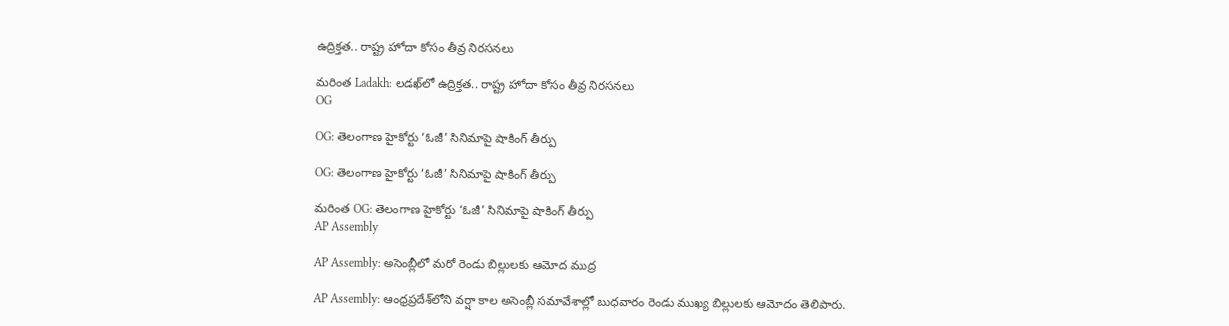ఉద్రిక్తత.. రాష్ట్ర హోదా కోసం తీవ్ర నిరసనలు

మరింత Ladakh: లడఖ్‌లో ఉద్రిక్తత.. రాష్ట్ర హోదా కోసం తీవ్ర నిరసనలు
OG

OG: తెలంగాణ హైకోర్టు ‘ఓజీ’ సినిమాపై షాకింగ్ తీర్పు

OG: తెలంగాణ హైకోర్టు ‘ఓజీ’ సినిమాపై షాకింగ్ తీర్పు

మరింత OG: తెలంగాణ హైకోర్టు ‘ఓజీ’ సినిమాపై షాకింగ్ తీర్పు
AP Assembly

AP Assembly: అసెంబ్లీలో మరో రెండు బిల్లులకు ఆమోద ముద్ర

AP Assembly: ఆంధ్రప్రదేశ్‌లోని వర్షా కాల అసెంబ్లీ సమావేశాల్లో బుధవారం రెండు ముఖ్య బిల్లులకు ఆమోదం తెలిపారు.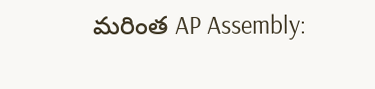మరింత AP Assembly: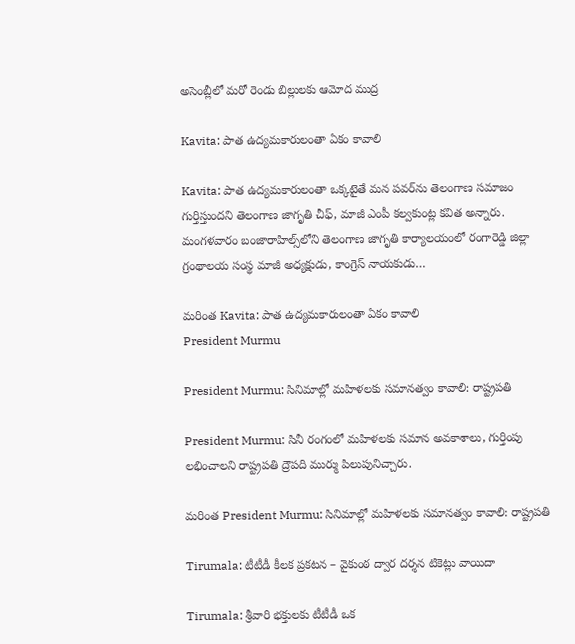అసెంబ్లీలో మరో రెండు బిల్లులకు ఆమోద ముద్ర

Kavita: పాత ఉద్యమకారులంతా ఏకం కావాలి

Kavita: పాత ఉద్యమకారులంతా ఒక్కటైతే మన పవర్‌ను తెలంగాణ సమాజం గుర్తిస్తుందని తెలంగాణ జాగృతి చీఫ్‌, మాజీ ఎంపీ కల్వకుంట్ల కవిత అన్నారు. మంగళవారం బంజారాహిల్స్‌లోని తెలంగాణ జాగృతి కార్యాలయంలో రంగారెడ్డి జిల్లా గ్రంథాలయ సంస్థ మాజీ అధ్యక్షుడు, కాంగ్రెస్ నాయకుడు…

మరింత Kavita: పాత ఉద్యమకారులంతా ఏకం కావాలి
President Murmu

President Murmu: సినిమాల్లో మహిళలకు సమానత్వం కావాలి: రాష్ట్రపతి

President Murmu: సినీ రంగంలో మహిళలకు సమాన అవకాశాలు, గుర్తింపు లభించాలని రాష్ట్రపతి ద్రౌపది ముర్ము పిలుపునిచ్చారు.

మరింత President Murmu: సినిమాల్లో మహిళలకు సమానత్వం కావాలి: రాష్ట్రపతి

Tirumala: టీటీడీ కీలక ప్రకటన – వైకుంఠ ద్వార దర్శన టికెట్లు వాయిదా

Tirumala: శ్రీవారి భక్తులకు టీటీడీ ఒక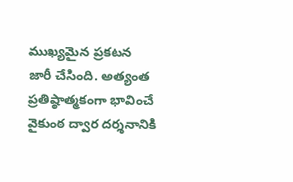ముఖ్యమైన ప్రకటన జారీ చేసింది. అత్యంత ప్రతిష్ఠాత్మకంగా భావించే వైకుంఠ ద్వార దర్శనానికి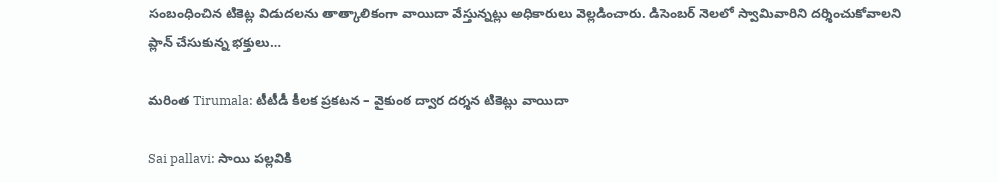సంబంధించిన టికెట్ల విడుదలను తాత్కాలికంగా వాయిదా వేస్తున్నట్లు అధికారులు వెల్లడించారు. డిసెంబర్ నెలలో స్వామివారిని దర్శించుకోవాలని ప్లాన్‌ చేసుకున్న భక్తులు…

మరింత Tirumala: టీటీడీ కీలక ప్రకటన – వైకుంఠ ద్వార దర్శన టికెట్లు వాయిదా

Sai pallavi: సాయి పల్లవికి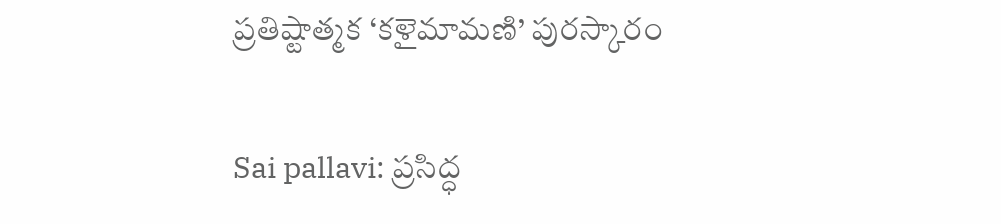ప్రతిష్టాత్మక ‘కళైమామణి’ పురస్కారం

Sai pallavi: ప్రసిద్ధ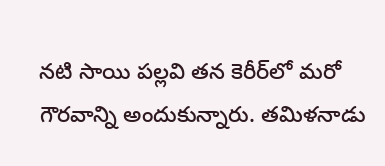నటి సాయి పల్లవి తన కెరీర్‌లో మరో గౌరవాన్ని అందుకున్నారు. తమిళనాడు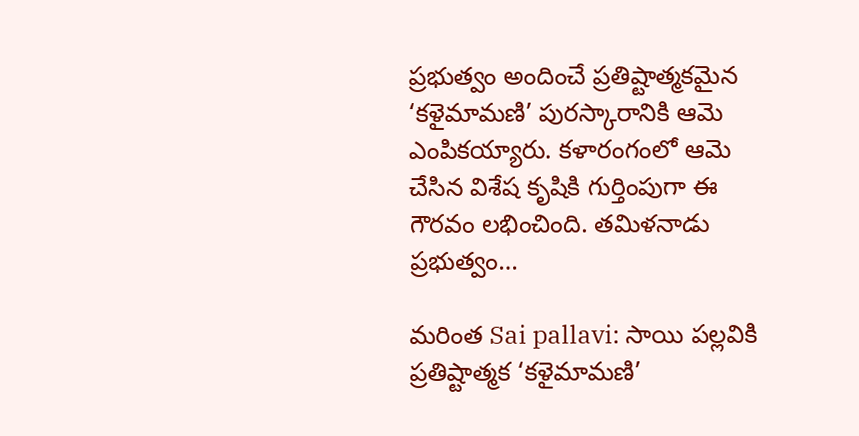ప్రభుత్వం అందించే ప్రతిష్టాత్మకమైన ‘కళైమామణి’ పురస్కారానికి ఆమె ఎంపికయ్యారు. కళారంగంలో ఆమె చేసిన విశేష కృషికి గుర్తింపుగా ఈ గౌరవం లభించింది. తమిళనాడు ప్రభుత్వం…

మరింత Sai pallavi: సాయి పల్లవికి ప్రతిష్టాత్మక ‘కళైమామణి’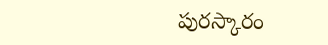పురస్కారం